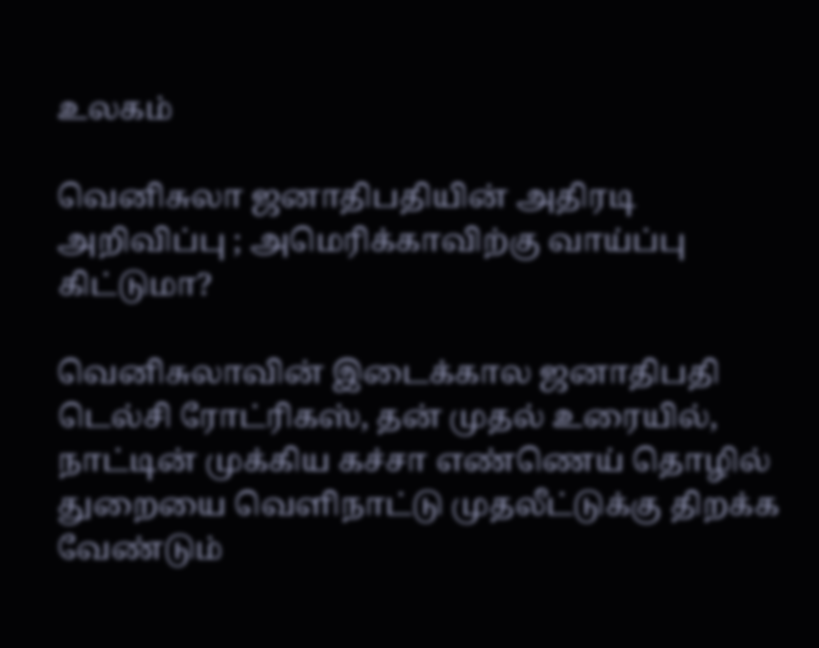உலகம்

வெனிசுலா ஜனாதிபதியின் அதிரடி அறிவிப்பு ; அமெரிக்காவிற்கு வாய்ப்பு கிட்டுமா?

வெனிசுலாவின் இடைக்கால ஜனாதிபதி டெல்சி ரோட்ரிகஸ், தன் முதல் உரையில், நாட்டின் முக்கிய கச்சா எண்ணெய் தொழில் துறையை வெளிநாட்டு முதலீட்டுக்கு திறக்க வேண்டும்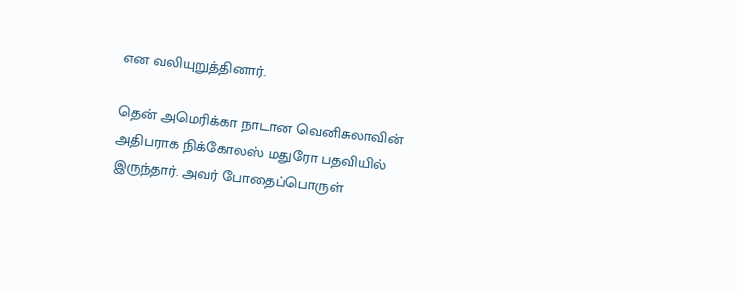என வலியுறுத்தினார்.

தென் அமெரிக்கா நாடான வெனிசுலாவின் அதிபராக நிக்கோலஸ் மதுரோ பதவியில் இருந்தார். அவர் போதைப்பொருள்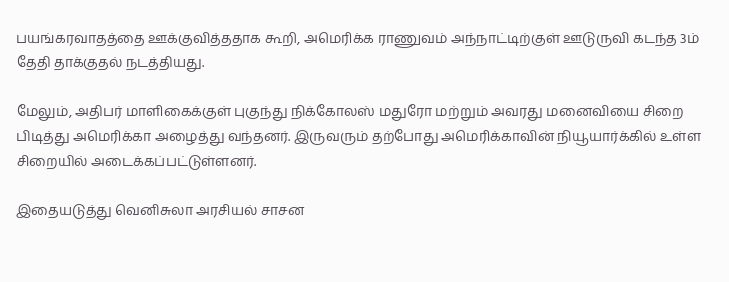பயங்கரவாதத்தை ஊக்குவித்ததாக கூறி, அமெரிக்க ராணுவம் அந்நாட்டிற்குள் ஊடுருவி கடந்த 3ம் தேதி தாக்குதல் நடத்தியது.

மேலும், அதிபர் மாளிகைக்குள் புகுந்து நிக்கோலஸ் மதுரோ மற்றும் அவரது மனைவியை சிறை பிடித்து அமெரிக்கா அழைத்து வந்தனர். இருவரும் தற்போது அமெரிக்காவின் நியூயார்க்கில் உள்ள சிறையில் அடைக்கப்பட்டுள்ளனர்.

இதையடுத்து வெனிசுலா அரசியல் சாசன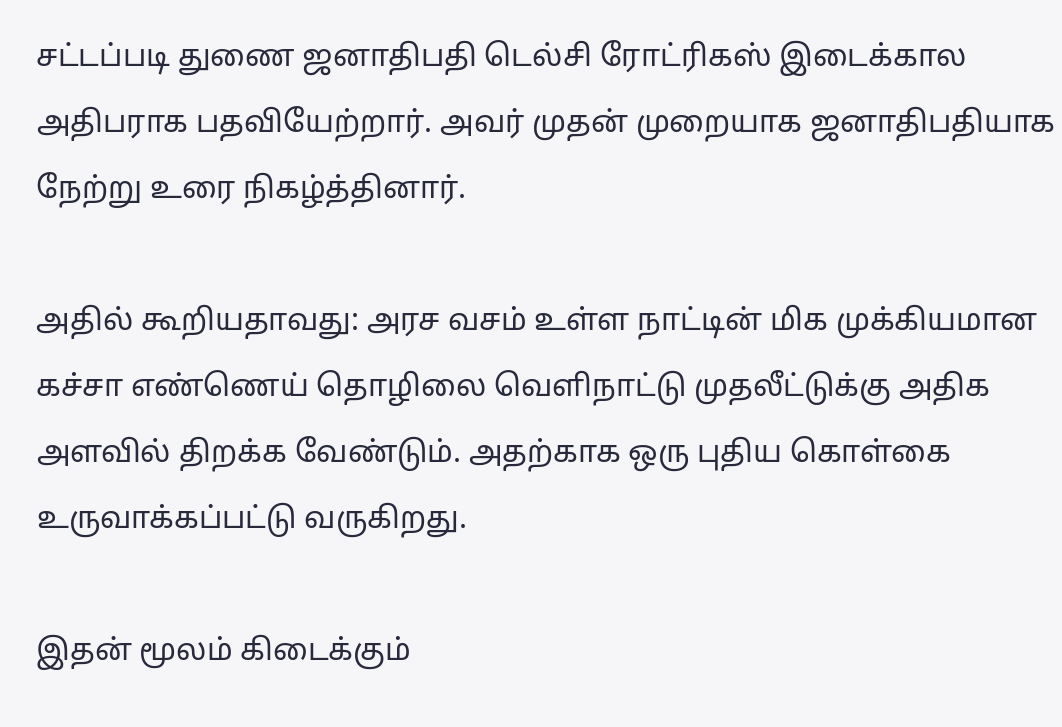சட்டப்படி துணை ஜனாதிபதி டெல்சி ரோட்ரிகஸ் இடைக்கால அதிபராக பதவியேற்றார். அவர் முதன் முறையாக ஜனாதிபதியாக நேற்று உரை நிகழ்த்தினார்.

அதில் கூறியதாவது: அரச வசம் உள்ள நாட்டின் மிக முக்கியமான கச்சா எண்ணெய் தொழிலை வெளிநாட்டு முதலீட்டுக்கு அதிக அளவில் திறக்க வேண்டும். அதற்காக ஒரு புதிய கொள்கை உருவாக்கப்பட்டு வருகிறது.

இதன் மூலம் கிடைக்கும்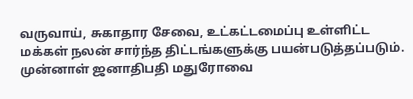வருவாய், சுகாதார சேவை, உட்கட்டமைப்பு உள்ளிட்ட மக்கள் நலன் சார்ந்த திட்டங்களுக்கு பயன்படுத்தப்படும். முன்னாள் ஜனாதிபதி மதுரோவை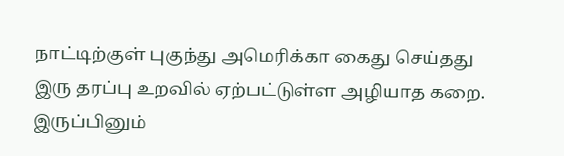நாட்டிற்குள் புகுந்து அமெரிக்கா கைது செய்தது இரு தரப்பு உறவில் ஏற்பட்டுள்ள அழியாத கறை. இருப்பினும்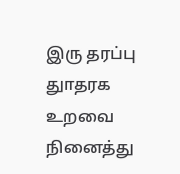இரு தரப்பு துாதரக உறவை நினைத்து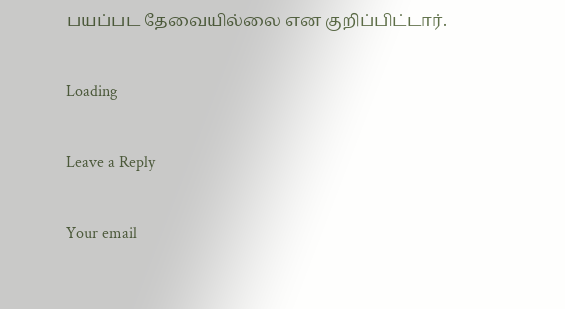பயப்பட தேவையில்லை என குறிப்பிட்டார்.

Loading

Leave a Reply

Your email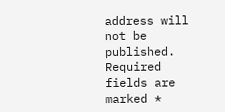address will not be published. Required fields are marked *